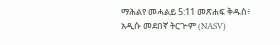ማሕልየ መሓልይ 5:11 መጽሐፍ ቅዱስ፥ አዲሱ መደበኛ ትርጒም (NASV)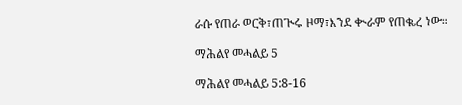ራሱ የጠራ ወርቅ፣ጠጒሩ ዞማ፣እንደ ቊራም የጠቈረ ነው።

ማሕልየ መሓልይ 5

ማሕልየ መሓልይ 5:8-16